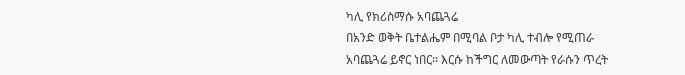ካሊ የክሪስማሱ አባጨጓሬ
በአንድ ወቅት ቤተልሔም በሚባል ቦታ ካሊ ተብሎ የሚጠራ አባጨጓሬ ይኖር ነበር፡፡ እርሱ ከችግር ለመውጣት የራሱን ጥረት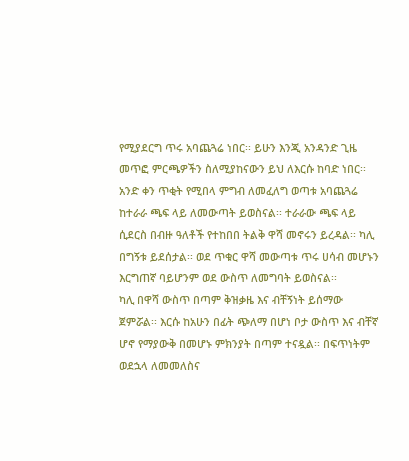የሚያደርግ ጥሩ አባጨጓሬ ነበር፡፡ ይሁን እንጂ አንዳንድ ጊዜ መጥፎ ምርጫዎችን ስለሚያከናውን ይህ ለእርሱ ከባድ ነበር፡፡
አንድ ቀን ጥቂት የሚበላ ምግብ ለመፈለግ ወጣቱ አባጨጓሬ ከተራራ ጫፍ ላይ ለመውጣት ይወስናል፡፡ ተራራው ጫፍ ላይ ሲደርስ በብዙ ዓለቶች የተከበበ ትልቅ ዋሻ መኖሩን ይረዳል፡፡ ካሊ በግኝቱ ይደሰታል፡፡ ወደ ጥቁር ዋሻ መውጣቱ ጥሩ ሀሳብ መሆኑን እርግጠኛ ባይሆንም ወደ ውስጥ ለመግባት ይወስናል፡፡
ካሊ በዋሻ ውስጥ በጣም ቅዝቃዜ እና ብቸኝነት ይሰማው ጀምሯል፡፡ እርሱ ከአሁን በፊት ጭለማ በሆነ ቦታ ውስጥ እና ብቸኛ ሆኖ የማያውቅ በመሆኑ ምክንያት በጣም ተናዷል፡፡ በፍጥነትም ወደኋላ ለመመለስና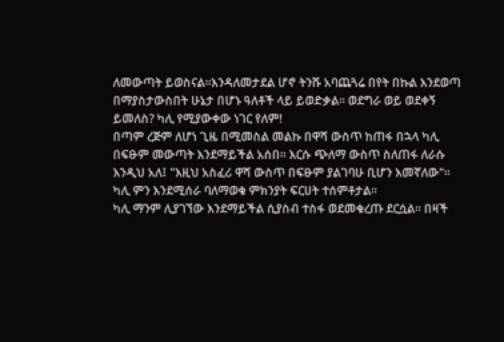ለመውጣት ይወስናል፡፡እንዳለመታደል ሆኖ ትንሹ አባጨጓሬ በየት በኩል እንደወጣ በማያስታውስበት ሁኔታ በሆኑ ዓለቶች ላይ ይወድቃል፡፡ ወደግራ ወይ ወደቀኝ ይመለስ? ካሊ የሚያውቀው ነገር የለም!
በጣም ረጅም ለሆነ ጊዜ በሚመስል መልኩ በዋሻ ውስጥ ከጠፋ በኋላ ካሊ በፍፁም መውጣት እንደማይችል አሰበ፡፡ እርሱ ጭለማ ውስጥ ስለጠፋ ለራሱ እንዲህ አለ፤ "እዚህ አስፈሪ ዋሻ ውስጥ በፍፁም ያልገባሁ ቢሆን እመኛለው"፡፡ ካሊ ምን እንደሚሰራ ባለማወቁ ምክንያት ፍርሀት ተሰምቶታል፡፡
ካሊ ማንም ሊያገኘው እንደማይችል ሲያስብ ተስፋ ወደመቁረጡ ደርሷል፡፡ በዛች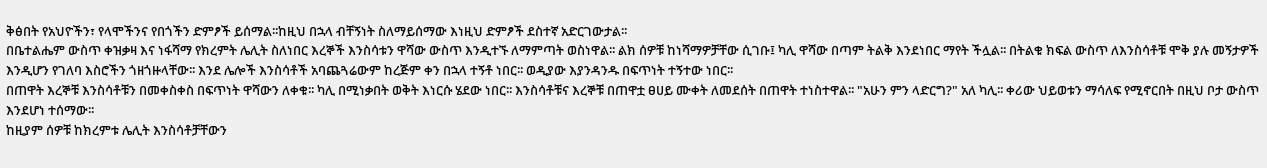ቅፅበት የአህዮችን፣ የላሞችንና የበጎችን ድምፆች ይሰማል፡፡ከዚህ በኋላ ብቸኝነት ስለማይሰማው እነዚህ ድምፆች ደስተኛ አድርገውታል፡፡
በቤተልሔም ውስጥ ቀዝቃዛ እና ነፋሻማ የክረምት ሌሊት ስለነበር እረኞች እንስሳቱን ዋሻው ውስጥ እንዲተኙ ለማምጣት ወስነዋል፡፡ ልክ ሰዎቹ ከነሻማዎቻቸው ሲገቡ፤ ካሊ ዋሻው በጣም ትልቅ እንደነበር ማየት ችሏል፡፡ በትልቁ ክፍል ውስጥ ለእንስሳቶቹ ሞቅ ያሉ መኝታዎች እንዲሆን የገለባ እስሮችን ጎዘጎዙላቸው፡፡ እንደ ሌሎች እንስሳቶች አባጨጓሬውም ከረጅም ቀን በኋላ ተኝቶ ነበር፡፡ ወዲያው እያንዳንዱ በፍጥነት ተኝተው ነበር፡፡
በጠዋት እረኞቹ እንስሳቶቹን በመቀስቀስ በፍጥነት ዋሻውን ለቀቁ፡፡ ካሊ በሚነቃበት ወቅት እነርሱ ሄደው ነበር፡፡ እንስሳቶቹና እረኞቹ በጠዋቷ ፀሀይ ሙቀት ለመደሰት በጠዋት ተነስተዋል፡፡ "አሁን ምን ላድርግ?" አለ ካሊ፡፡ ቀሪው ህይወቱን ማሳለፍ የሚኖርበት በዚህ ቦታ ውስጥ እንደሆነ ተሰማው፡፡
ከዚያም ሰዎቹ ከክረምቱ ሌሊት እንስሳቶቻቸውን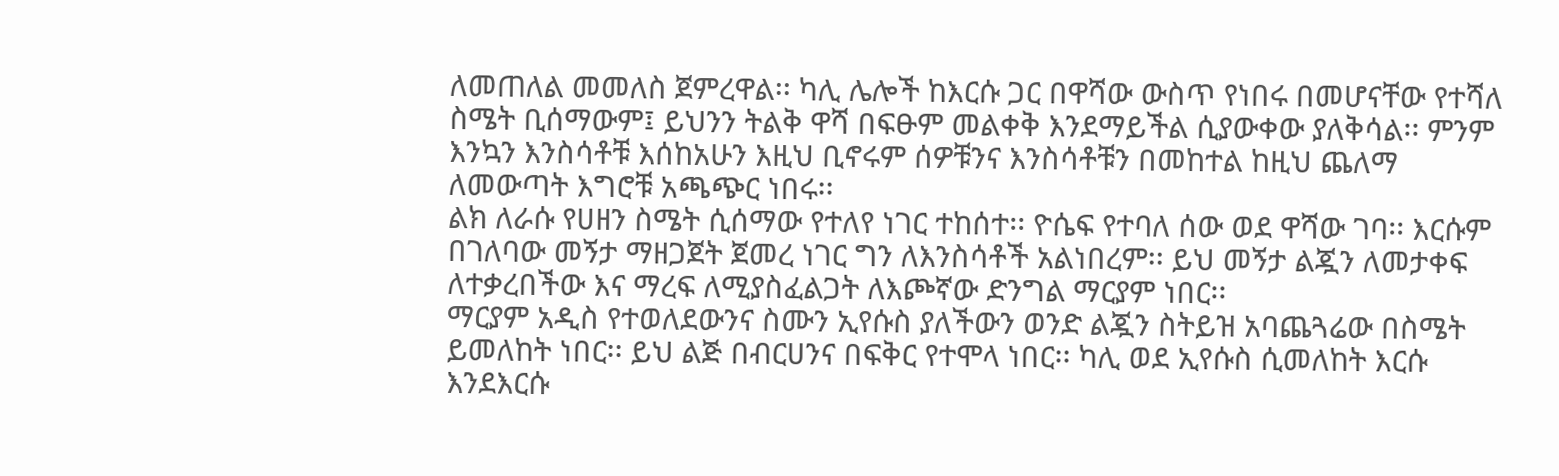ለመጠለል መመለስ ጀምረዋል፡፡ ካሊ ሌሎች ከእርሱ ጋር በዋሻው ውስጥ የነበሩ በመሆናቸው የተሻለ ስሜት ቢሰማውም፤ ይህንን ትልቅ ዋሻ በፍፁም መልቀቅ እንደማይችል ሲያውቀው ያለቅሳል፡፡ ምንም እንኳን እንስሳቶቹ እሰከአሁን እዚህ ቢኖሩም ሰዎቹንና እንስሳቶቹን በመከተል ከዚህ ጨለማ ለመውጣት እግሮቹ አጫጭር ነበሩ፡፡
ልክ ለራሱ የሀዘን ስሜት ሲሰማው የተለየ ነገር ተከሰተ፡፡ ዮሴፍ የተባለ ሰው ወደ ዋሻው ገባ፡፡ እርሱም በገለባው መኝታ ማዘጋጀት ጀመረ ነገር ግን ለእንስሳቶች አልነበረም፡፡ ይህ መኝታ ልጇን ለመታቀፍ ለተቃረበችው እና ማረፍ ለሚያስፈልጋት ለእጮኛው ድንግል ማርያም ነበር፡፡
ማርያም አዲስ የተወለደውንና ስሙን ኢየሱስ ያለችውን ወንድ ልጇን ስትይዝ አባጨጓሬው በስሜት ይመለከት ነበር፡፡ ይህ ልጅ በብርሀንና በፍቅር የተሞላ ነበር፡፡ ካሊ ወደ ኢየሱስ ሲመለከት እርሱ እንደእርሱ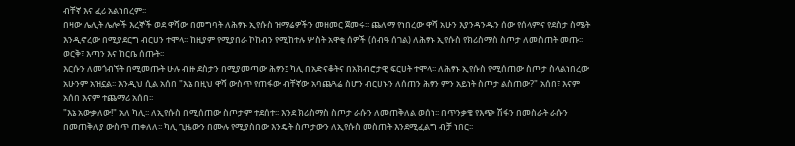ብቸኛ እና ፈሪ አልነበረም፡፡
በዛው ሌሊት ሌሎች እረኞች ወደ ዋሻው በመግባት ለሕፃኑ ኢየሱስ ዝማሬዎችን መዘመር ጀመሩ፡፡ ጨለማ የነበረው ዋሻ አሁን እያንዳንዱን ሰው የሰላምና የደስታ ስሜት እንዲኖረው በሚያደርግ ብርሀን ተሞላ፡፡ ከዚያም የሚያበራ ኮከብን የሚከተሉ ሦስት አዋቂ ሰዎች (ሰብዓ ሰገል) ለሕፃኑ ኢየሱስ የክሪስማስ ስጦታ ለመስጠት መጡ፡፡ ወርቅ፣ እጣን እና ከርቤ ሰጡት፡፡
እርሱን ለመጎብኘት በሚመጡት ሁሉ ብዙ ደስታን በሚያመጣው ሕፃን፤ ካሊ በአድናቆትና በአክብሮታዊ ፍርሀት ተሞላ፡፡ ለሕፃኑ ኢየሱስ የሚሰጠው ስጦታ ስላልነበረው አሁንም አዝኗል፡፡ እንዲህ ሲል አሰበ "እኔ በዚህ ዋሻ ውስጥ የጠፋው ብቸኛው አባጨጓሬ ስሆን ብርሀኑን ለሰጠን ሕፃን ምን አይነት ስጦታ ልስጠው?" አሰበ፣ እናም አሰበ እናም ተጨማሪ አሰበ፡፡
"እኔ አውቃለው!" አለ ካሊ፡፡ ለኢየሱስ በሚሰጠው ስጦታም ተደሰተ፡፡ እንደ ክሪስማስ ስጦታ ራሱን ለመጠቅለል ወሰነ፡፡ በጥንቃቄ የእጭ ሽፋን በመስራት ራሱን በመጠቅለያ ውስጥ ጠቀለለ፡፡ ካሊ ጊዜውን በሙሉ የሚያስበው እንዴት ስጦታውን ለኢየሱስ መስጠት እንደሚፈልግ ብቻ ነበር፡፡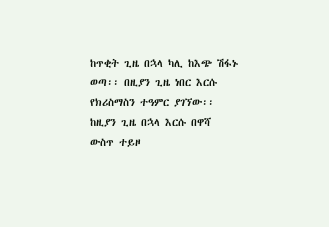ከጥቂት ጊዜ በኋላ ካሊ ከእጭ ሽፋኑ ወጣ፡፡ በዚያን ጊዜ ነበር እርሱ የክሪስማስን ተዓምር ያገኘው፡፡ ከዚያን ጊዜ በኋላ እርሱ በዋሻ ውስጥ ተይዞ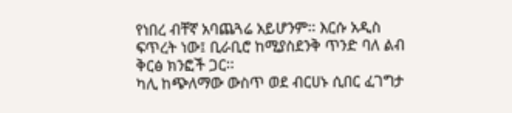የነበረ ብቸኛ አባጨጓሬ አይሆንም፡፡ እርሱ አዲስ ፍጥረት ነው፤ ቢራቢሮ ከሚያስደንቅ ጥንድ ባለ ልብ ቅርፅ ክንፎች ጋር፡፡
ካሊ ከጭለማው ውስጥ ወደ ብርሀኑ ሲበር ፈገግታ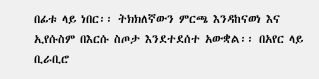በፊቱ ላይ ነበር፡፡ ትክክለኛውን ምርጫ እንዳከናወነ እና ኢየሱስም በእርሱ ስጦታ እንደተደሰተ አውቋል፡፡ በአየር ላይ ቢራቢሮ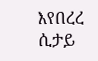እየበረረ ሲታይ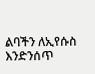ልባችን ለኢየሱስ እንድንሰጥ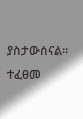ያስታውሰናል፡፡
ተፈፀመ